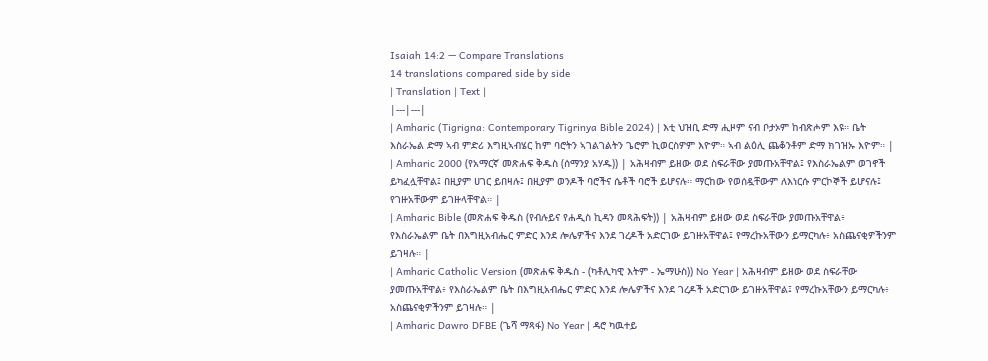Isaiah 14:2 — Compare Translations
14 translations compared side by side
| Translation | Text |
|---|---|
| Amharic (Tigrigna: Contemporary Tigrinya Bible 2024) | እቲ ህዝቢ ድማ ሒዞም ናብ ቦታኦም ከብጽሖም እዩ። ቤት እስራኤል ድማ ኣብ ምድሪ እግዚኣብሄር ከም ባሮትን ኣገልገልትን ጌሮም ኪወርስዎም እዮም። ኣብ ልዕሊ ጨቆንቶም ድማ ክገዝኡ እዮም። |
| Amharic 2000 (የአማርኛ መጽሐፍ ቅዱስ (ሰማንያ አሃዱ)) | አሕዛብም ይዘው ወደ ስፍራቸው ያመጡአቸዋል፤ የእስራኤልም ወገኖች ይካፈሏቸዋል፤ በዚያም ሀገር ይበዛሉ፤ በዚያም ወንዶች ባሮችና ሴቶች ባሮች ይሆናሉ። ማርከው የወሰዷቸውም ለእነርሱ ምርኮኞች ይሆናሉ፤ የገዙአቸውም ይገዙላቸዋል። |
| Amharic Bible (መጽሐፍ ቅዱስ (የብሉይና የሐዲስ ኪዳን መጻሕፍት)) | አሕዛብም ይዘው ወደ ስፍራቸው ያመጡአቸዋል፥ የእስራኤልም ቤት በእግዚአብሔር ምድር እንደ ሎሌዎችና እንደ ገረዶች አድርገው ይገዙአቸዋል፤ የማረኩአቸውን ይማርካሉ፥ አስጨናቂዎችንም ይገዛሉ። |
| Amharic Catholic Version (መጽሐፍ ቅዱስ - (ካቶሊካዊ እትም - ኤማሁስ)) No Year | አሕዛብም ይዘው ወደ ስፍራቸው ያመጡአቸዋል፥ የእስራኤልም ቤት በእግዚአብሔር ምድር እንደ ሎሌዎችና እንደ ገረዶች አድርገው ይገዙአቸዋል፤ የማረኩአቸውን ይማርካሉ፥ አስጨናቂዎችንም ይገዛሉ። |
| Amharic Dawro DFBE (ጌሻ ማጻፋ) No Year | ዳሮ ካዉተይ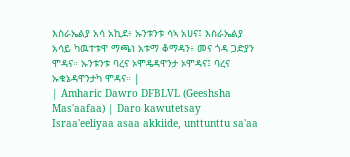እስራኤልያ አሳ አኪደ፥ ኡንቱንቱ ሳኣ አሀና፤ እስራኤልያ አሳይ ካዉተቱዋ ማጫነ አቱማ ቆማዳን፥ መና ጎዳ ጋድያን ሞዳና። ኡንቱንቱ ባረና ኦሞዴዳዋንታ ኦሞዳና፤ ባረና ኡቁኔዳዋንታካ ሞዳና። |
| Amharic Dawro DFBLVL (Geeshsha Mas'aafaa) | Daro kawutetsay Israa'eeliyaa asaa akkiide, unttunttu sa'aa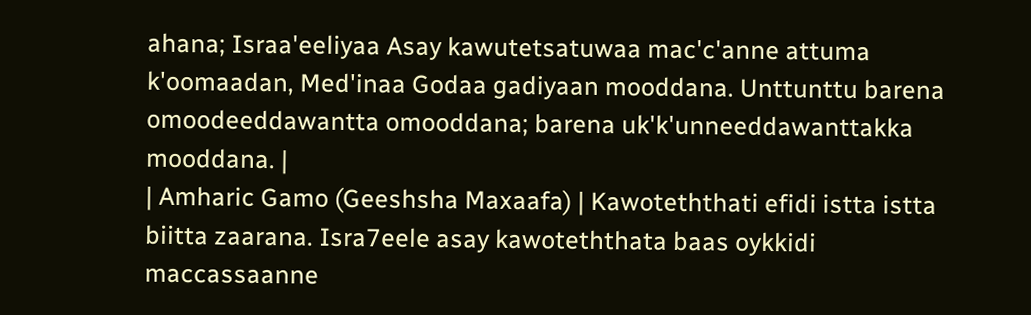ahana; Israa'eeliyaa Asay kawutetsatuwaa mac'c'anne attuma k'oomaadan, Med'inaa Godaa gadiyaan mooddana. Unttunttu barena omoodeeddawantta omooddana; barena uk'k'unneeddawanttakka mooddana. |
| Amharic Gamo (Geeshsha Maxaafa) | Kawoteththati efidi istta istta biitta zaarana. Isra7eele asay kawoteththata baas oykkidi maccassaanne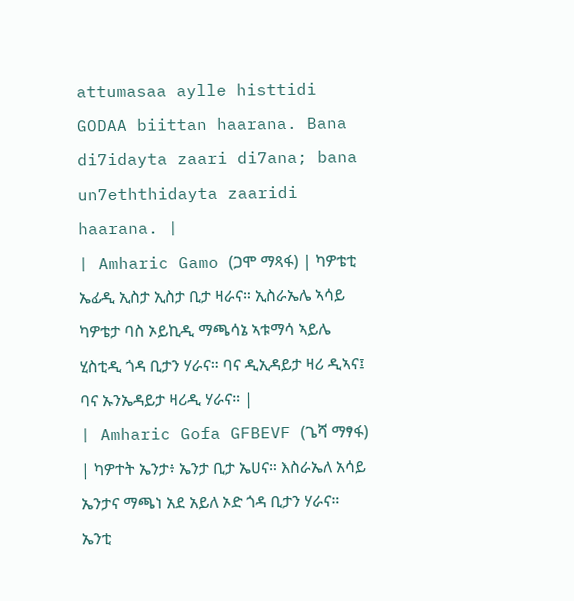attumasaa aylle histtidi GODAA biittan haarana. Bana di7idayta zaari di7ana; bana un7eththidayta zaaridi haarana. |
| Amharic Gamo (ጋሞ ማጻፋ) | ካዎቴቲ ኤፊዲ ኢስታ ኢስታ ቢታ ዛራና። ኢስራኤሌ ኣሳይ ካዎቴታ ባስ ኦይኪዲ ማጫሳኔ ኣቱማሳ ኣይሌ ሂስቲዲ ጎዳ ቢታን ሃራና። ባና ዲኢዳይታ ዛሪ ዲኣና፤ ባና ኡንኤዳይታ ዛሪዲ ሃራና። |
| Amharic Gofa GFBEVF (ጌሻ ማፃፋ) | ካዎተት ኤንታ፥ ኤንታ ቢታ ኤሀና። እስራኤለ አሳይ ኤንታና ማጫነ አደ አይለ ኦድ ጎዳ ቢታን ሃራና። ኤንቲ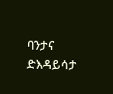ባንታና ድእዳይሳታ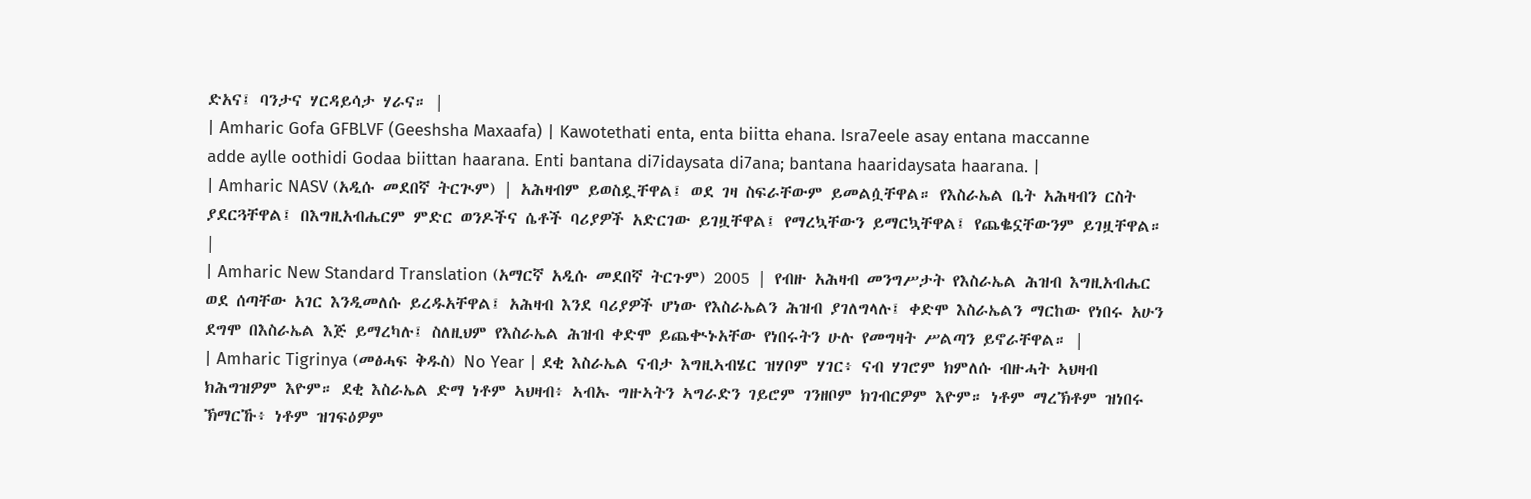ድአና፤ ባንታና ሃርዳይሳታ ሃራና። |
| Amharic Gofa GFBLVF (Geeshsha Maxaafa) | Kawotethati enta, enta biitta ehana. Isra7eele asay entana maccanne adde aylle oothidi Godaa biittan haarana. Enti bantana di7idaysata di7ana; bantana haaridaysata haarana. |
| Amharic NASV (አዲሱ መደበኛ ትርጒም) | አሕዛብም ይወስዷቸዋል፤ ወደ ገዛ ስፍራቸውም ይመልሷቸዋል። የእስራኤል ቤት አሕዛብን ርስት ያደርጓቸዋል፤ በእግዚአብሔርም ምድር ወንዶችና ሴቶች ባሪያዎች አድርገው ይገዟቸዋል፤ የማረኳቸውን ይማርኳቸዋል፤ የጨቈኗቸውንም ይገዟቸዋል። |
| Amharic New Standard Translation (አማርኛ አዲሱ መደበኛ ትርጉም) 2005 | የብዙ አሕዛብ መንግሥታት የእስራኤል ሕዝብ እግዚአብሔር ወደ ሰጣቸው አገር እንዲመለሱ ይረዱአቸዋል፤ አሕዛብ እንደ ባሪያዎች ሆነው የእስራኤልን ሕዝብ ያገለግላሉ፤ ቀድሞ እስራኤልን ማርከው የነበሩ አሁን ደግሞ በእስራኤል እጅ ይማረካሉ፤ ስለዚህም የእስራኤል ሕዝብ ቀድሞ ይጨቊኑአቸው የነበሩትን ሁሉ የመግዛት ሥልጣን ይኖራቸዋል። |
| Amharic Tigrinya (መፅሓፍ ቅዱስ) No Year | ደቂ እስራኤል ናብታ እግዚኣብሄር ዝሃቦም ሃገር፥ ናብ ሃገሮም ክምለሱ ብዙሓት ኣህዛብ ክሕግዝዎም እዮም። ደቂ እስራኤል ድማ ነቶም ኣህዛብ፥ ኣብኡ ግዙኣትን ኣግራድን ገይሮም ገንዘቦም ክገብርዎም እዮም። ነቶም ማረኽቶም ዝነበሩ ኽማርኹ፥ ነቶም ዝገፍዕዎም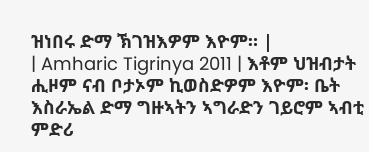ዝነበሩ ድማ ኽገዝእዎም እዮም። |
| Amharic Tigrinya 2011 | እቶም ህዝብታት ሒዞም ናብ ቦታኦም ኪወስድዎም እዮም፡ ቤት እስራኤል ድማ ግዙኣትን ኣግራድን ገይሮም ኣብቲ ምድሪ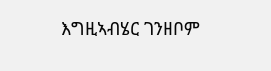እግዚኣብሄር ገንዘቦም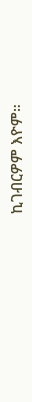ኪገብርዎም እዮም።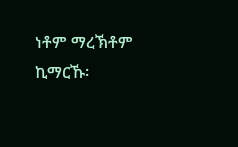ነቶም ማረኽቶም ኪማርኹ፡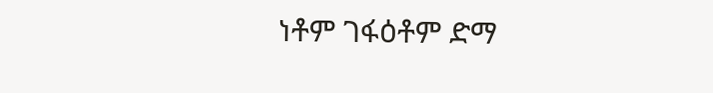ነቶም ገፋዕቶም ድማ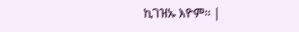ኪገዝኡ እዮም። |